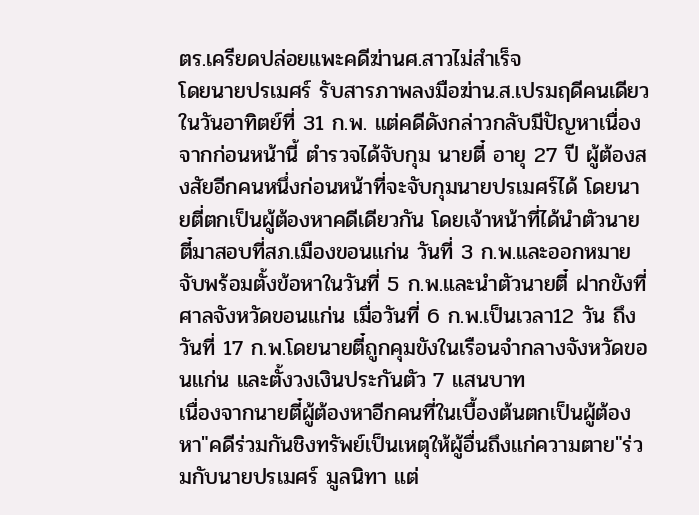ตร.เครียดปล่อยแพะคดีฆ่านศ.สาวไม่สำเร็จ
โดยนายปรเมศร์ รับสารภาพลงมือฆ่าน.ส.เปรมฤดีคนเดียว ในวันอาทิตย์ที่ 31 ก.พ. แต่คดีดังกล่าวกลับมีปัญหาเนื่องจากก่อนหน้านี้ ตำรวจได้จับกุม นายตี๋ อายุ 27 ปี ผู้ต้องสงสัยอีกคนหนึ่งก่อนหน้าที่จะจับกุมนายปรเมศร์ได้ โดยนายตี่ตกเป็นผู้ต้องหาคดีเดียวกัน โดยเจ้าหน้าที่ได้นำตัวนายตี๋มาสอบที่สภ.เมืองขอนแก่น วันที่ 3 ก.พ.และออกหมายจับพร้อมตั้งข้อหาในวันที่ 5 ก.พ.และนำตัวนายตี๋ ฝากขังที่ศาลจังหวัดขอนแก่น เมื่อวันที่ 6 ก.พ.เป็นเวลา12 วัน ถึงวันที่ 17 ก.พ.โดยนายตี๋ถูกคุมขังในเรือนจำกลางจังหวัดขอนแก่น และตั้งวงเงินประกันตัว 7 แสนบาท
เนื่องจากนายตี๋ผู้ต้องหาอีกคนที่ในเบื้องต้นตกเป็นผู้ต้องหา"คดีร่วมกันชิงทรัพย์เป็นเหตุให้ผู้อื่นถึงแก่ความตาย"ร่วมกับนายปรเมศร์ มูลนิทา แต่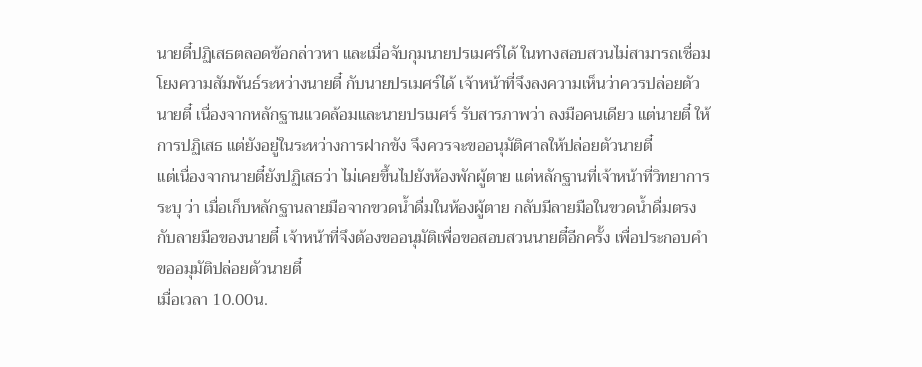นายตี๋ปฏิเสธตลอดข้อกล่าวหา และเมื่อจับกุมนายปรเมศร์ได้ ในทางสอบสวนไม่สามารถเชื่อมโยงความสัมพันธ์ระหว่างนายตี๋ กับนายปรเมศร์ได้ เจ้าหน้าที่จึงลงความเห็นว่าควรปล่อยตัวนายตี๋ เนื่องจากหลักฐานแวดล้อมและนายปรเมศร์ รับสารภาพว่า ลงมือคนเดียว แต่นายตี๋ ให้การปฏิเสธ แต่ยังอยู่ในระหว่างการฝากขัง จึงควรจะขออนุมัติศาลให้ปล่อยตัวนายตี๋
แต่เนื่องจากนายตี๋ยังปฏิเสธว่า ไม่เคยขึ้นไปยังห้องพักผู้ตาย แต่หลักฐานที่เจ้าหน้าที่วิทยาการระบุ ว่า เมื่อเก็บหลักฐานลายมือจากขวดน้ำดื่มในห้องผู้ตาย กลับมีลายมือในขวดน้ำดื่มตรงกับลายมือของนายตี๋ เจ้าหน้าที่จึงต้องขออนุมัติเพื่อขอสอบสวนนายตี๋อีกครั้ง เพื่อประกอบคำขออมุมัติปล่อยตัวนายตี๋
เมื่อเวลา 10.00น.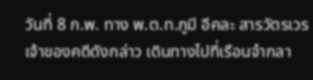วันที่ 8 ก.พ. ทาง พ.ต.ท.ภูมี อีคละ สารวัตรเวร เจ้าของคดีดังกล่าว เดินทางไปที่เรือนจำกลา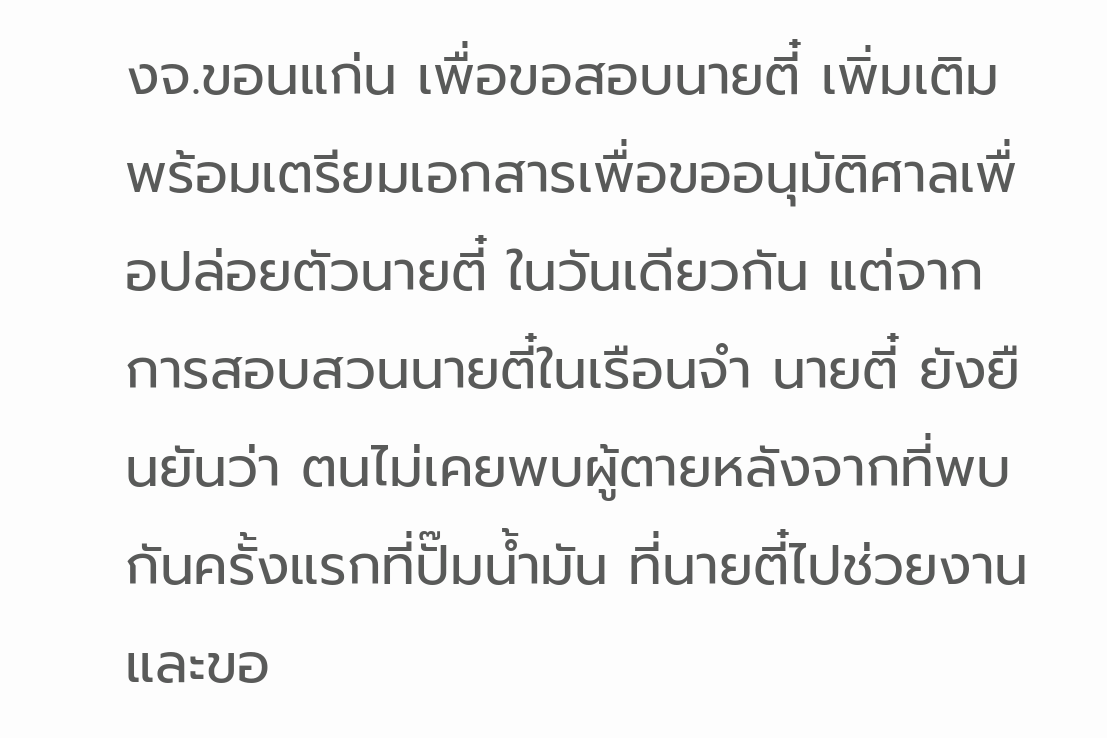งจ.ขอนแก่น เพื่อขอสอบนายตี๋ เพิ่มเติม พร้อมเตรียมเอกสารเพื่อขออนุมัติศาลเพื่อปล่อยตัวนายตี๋ ในวันเดียวกัน แต่จากการสอบสวนนายตี๋ในเรือนจำ นายตี๋ ยังยืนยันว่า ตนไม่เคยพบผู้ตายหลังจากที่พบกันครั้งแรกที่ปั๊มน้ำมัน ที่นายตี๋ไปช่วยงาน และขอ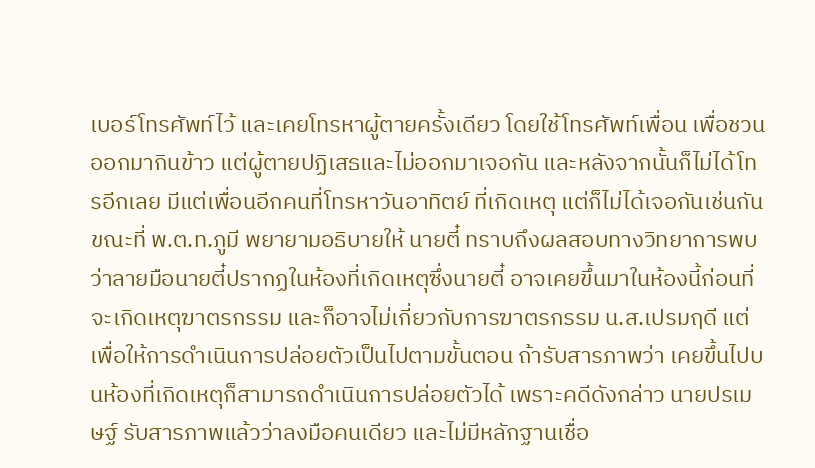เบอร์โทรศัพท์ไว้ และเคยโทรหาผู้ตายครั้งเดียว โดยใช้โทรศัพท์เพื่อน เพื่อชวนออกมากินข้าว แต่ผู้ตายปฏิเสธและไม่ออกมาเจอกัน และหลังจากนั้นก็ไม่ได้โทรอีกเลย มีแต่เพื่อนอีกคนที่โทรหาวันอาทิตย์ ที่เกิดเหตุ แต่ก็ไม่ได้เจอกันเช่นกัน
ขณะที่ พ.ต.ท.ภูมี พยายามอธิบายให้ นายตี๋ ทราบถึงผลสอบทางวิทยาการพบว่าลายมือนายตี๋ปรากฏในห้องที่เกิดเหตุซึ่งนายตี๋ อาจเคยขึ้นมาในห้องนี้ก่อนที่จะเกิดเหตุฆาตรกรรม และก็อาจไม่เกี่ยวกับการฆาตรกรรม น.ส.เปรมฤดี แต่เพื่อให้การดำเนินการปล่อยตัวเป็นไปตามขั้นตอน ถ้ารับสารภาพว่า เคยขึ้นไปบนห้องที่เกิดเหตุก็สามารถดำเนินการปล่อยตัวได้ เพราะคดีดังกล่าว นายปรเมษฐ์ รับสารภาพแล้วว่าลงมือคนเดียว และไม่มีหลักฐานเชื่อ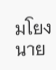มโยง นาย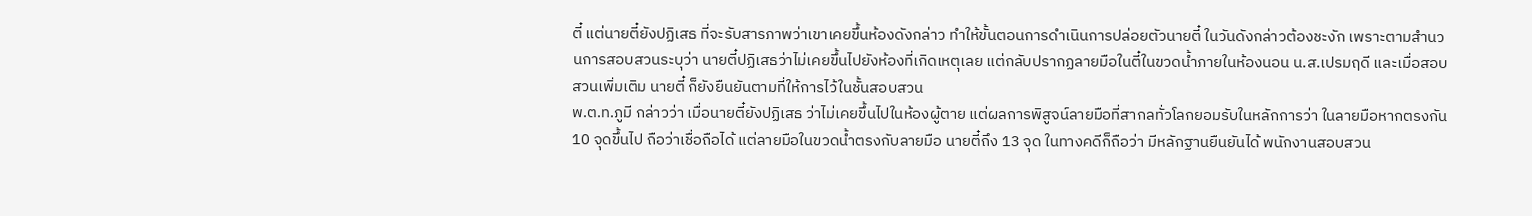ตี๋ แต่นายตี๋ยังปฏิเสธ ที่จะรับสารภาพว่าเขาเคยขึ้นห้องดังกล่าว ทำให้ขั้นตอนการดำเนินการปล่อยตัวนายตี๋ ในวันดังกล่าวต้องชะงัก เพราะตามสำนวนการสอบสวนระบุว่า นายตี๋ปฏิเสธว่าไม่เคยขึ้นไปยังห้องที่เกิดเหตุเลย แต่กลับปรากฏลายมือในตี๋ในขวดน้ำภายในห้องนอน น.ส.เปรมฤดี และเมื่อสอบสวนเพิ่มเติม นายตี๋ ก็ยังยืนยันตามที่ให้การไว้ในชั้นสอบสวน
พ.ต.ท.ภูมี กล่าวว่า เมื่อนายตี๋ยังปฏิเสธ ว่าไม่เคยขึ้นไปในห้องผู้ตาย แต่ผลการพิสูจน์ลายมือที่สากลทั่วโลกยอมรับในหลักการว่า ในลายมือหากตรงกัน 10 จุดขึ้นไป ถือว่าเชื่อถือได้ แต่ลายมือในขวดน้ำตรงกับลายมือ นายตี๋ถึง 13 จุด ในทางคดีก็ถือว่า มีหลักฐานยืนยันได้ พนักงานสอบสวน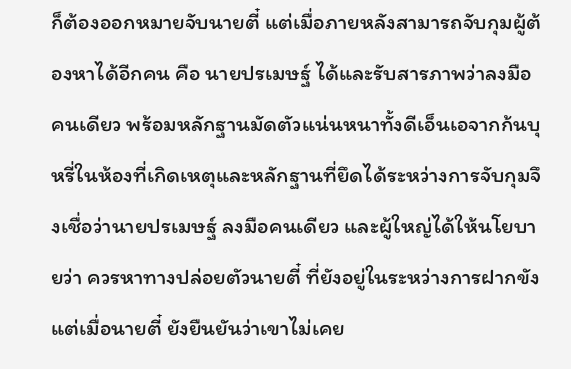ก็ต้องออกหมายจับนายตี๋ แต่เมื่อภายหลังสามารถจับกุมผู้ต้องหาได้อีกคน คือ นายปรเมษฐ์ ได้และรับสารภาพว่าลงมือคนเดียว พร้อมหลักฐานมัดตัวแน่นหนาทั้งดีเอ็นเอจากก้นบุหรี่ในห้องที่เกิดเหตุและหลักฐานที่ยึดได้ระหว่างการจับกุมจึงเชื่อว่านายปรเมษฐ์ ลงมือคนเดียว และผู้ใหญ่ได้ให้นโยบายว่า ควรหาทางปล่อยตัวนายตี๋ ที่ยังอยู่ในระหว่างการฝากขัง แต่เมื่อนายตี๋ ยังยืนยันว่าเขาไม่เคย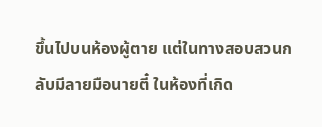ขึ้นไปบนห้องผู้ตาย แต่ในทางสอบสวนกลับมีลายมือนายตี๋ ในห้องที่เกิด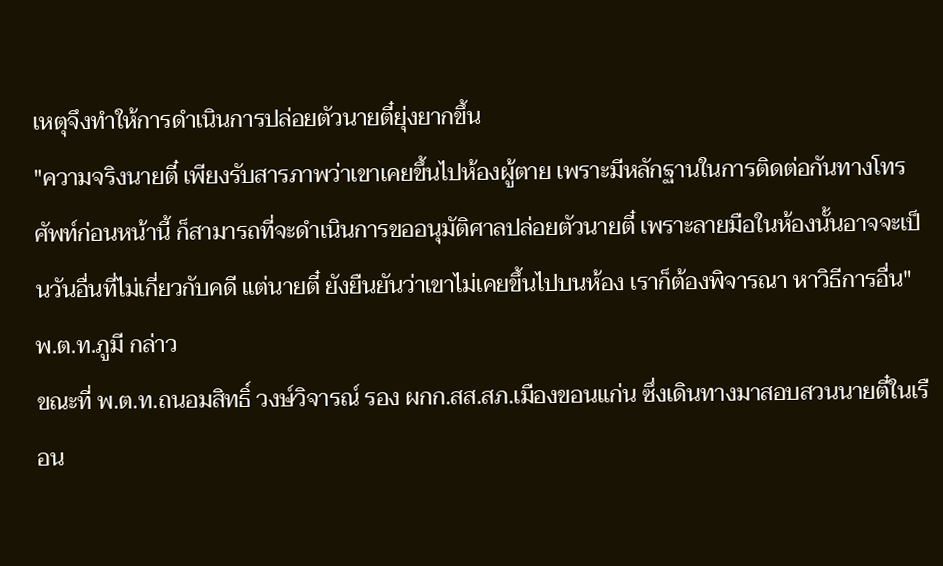เหตุจึงทำให้การดำเนินการปล่อยตัวนายตี๋ยุ่งยากขึ้น
"ความจริงนายตี๋ เพียงรับสารภาพว่าเขาเคยขึ้นไปห้องผู้ตาย เพราะมีหลักฐานในการติดต่อกันทางโทรศัพท์ก่อนหน้านี้ ก็สามารถที่จะดำเนินการขออนุมัติศาลปล่อยตัวนายตี๋ เพราะลายมือในห้องนั้นอาจจะเป็นวันอื่นที่ไม่เกี่ยวกับคดี แต่นายตี๋ ยังยืนยันว่าเขาไม่เคยขึ้นไปบนห้อง เราก็ต้องพิจารณา หาวิธีการอื่น" พ.ต.ท.ภูมี กล่าว
ขณะที่ พ.ต.ท.ถนอมสิทธิ์ วงษ์วิจารณ์ รอง ผกก.สส.สภ.เมืองขอนแก่น ซึ่งเดินทางมาสอบสวนนายตี๋ในเรือน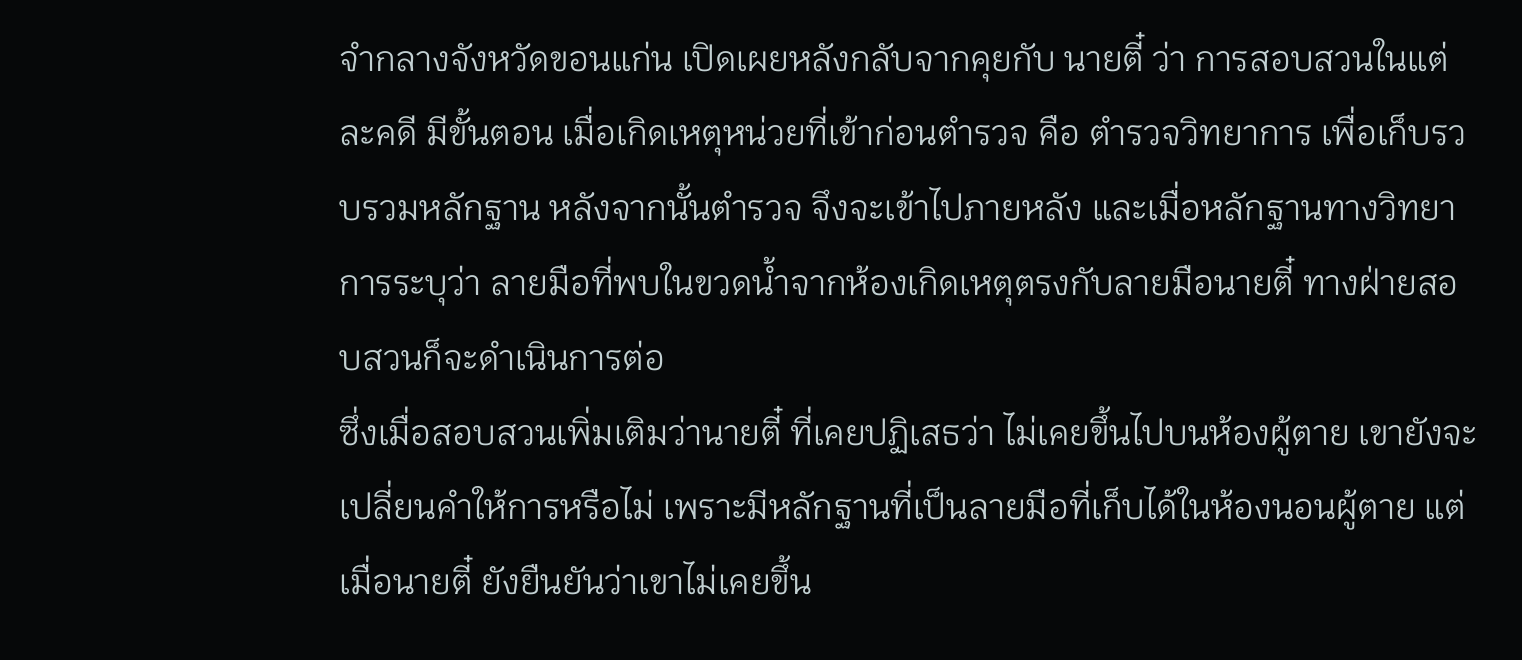จำกลางจังหวัดขอนแก่น เปิดเผยหลังกลับจากคุยกับ นายตี๋ ว่า การสอบสวนในแต่ละคดี มีขั้นตอน เมื่อเกิดเหตุหน่วยที่เข้าก่อนตำรวจ คือ ตำรวจวิทยาการ เพื่อเก็บรวบรวมหลักฐาน หลังจากนั้นตำรวจ จึงจะเข้าไปภายหลัง และเมื่อหลักฐานทางวิทยาการระบุว่า ลายมือที่พบในขวดน้ำจากห้องเกิดเหตุตรงกับลายมือนายตี๋ ทางฝ่ายสอบสวนก็จะดำเนินการต่อ
ซึ่งเมื่อสอบสวนเพิ่มเติมว่านายตี๋ ที่เคยปฏิเสธว่า ไม่เคยขึ้นไปบนห้องผู้ตาย เขายังจะเปลี่ยนคำให้การหรือไม่ เพราะมีหลักฐานที่เป็นลายมือที่เก็บได้ในห้องนอนผู้ตาย แต่เมื่อนายตี๋ ยังยืนยันว่าเขาไม่เคยขึ้น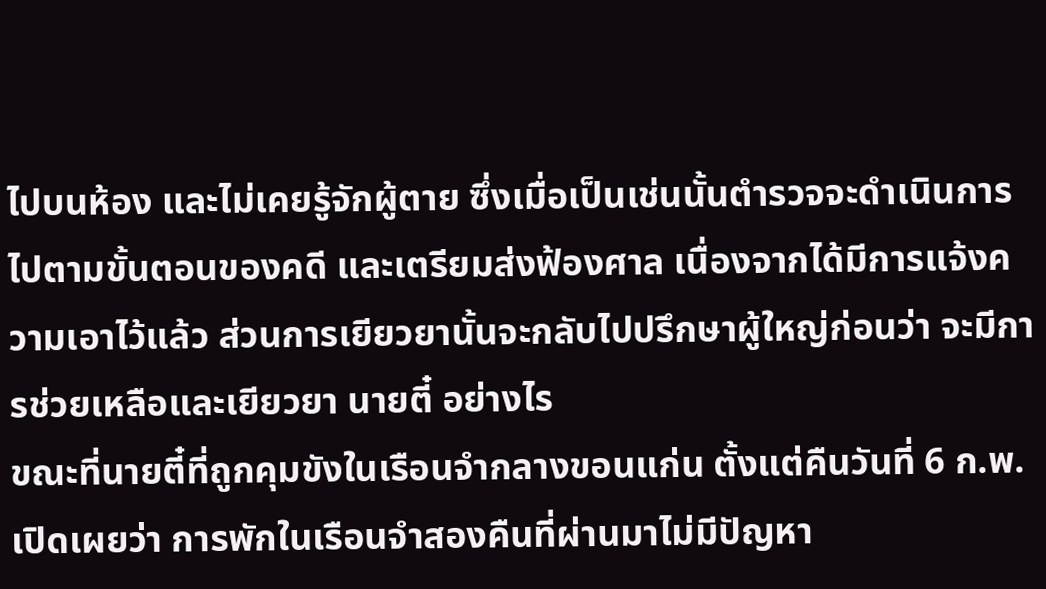ไปบนห้อง และไม่เคยรู้จักผู้ตาย ซึ่งเมื่อเป็นเช่นนั้นตำรวจจะดำเนินการไปตามขั้นตอนของคดี และเตรียมส่งฟ้องศาล เนื่องจากได้มีการแจ้งความเอาไว้แล้ว ส่วนการเยียวยานั้นจะกลับไปปรึกษาผู้ใหญ่ก่อนว่า จะมีการช่วยเหลือและเยียวยา นายตี๋ อย่างไร
ขณะที่นายตี๋ที่ถูกคุมขังในเรือนจำกลางขอนแก่น ตั้งแต่คืนวันที่ 6 ก.พ.เปิดเผยว่า การพักในเรือนจำสองคืนที่ผ่านมาไม่มีปัญหา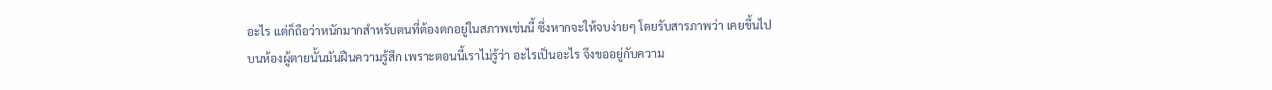อะไร แต่ก็ถือว่าหนักมากสำหรับตนที่ต้องตกอยู่ในสภาพเช่นนี้ ซึ่งหากจะให้จบง่ายๆ โดยรับสารภาพว่า เคยขึ้นไปบนห้องผู้ตายนั้นมันฝืนความรู้สึก เพราะตอนนี้เราไม่รู้ว่า อะไรเป็นอะไร จึงขออยู่กับความ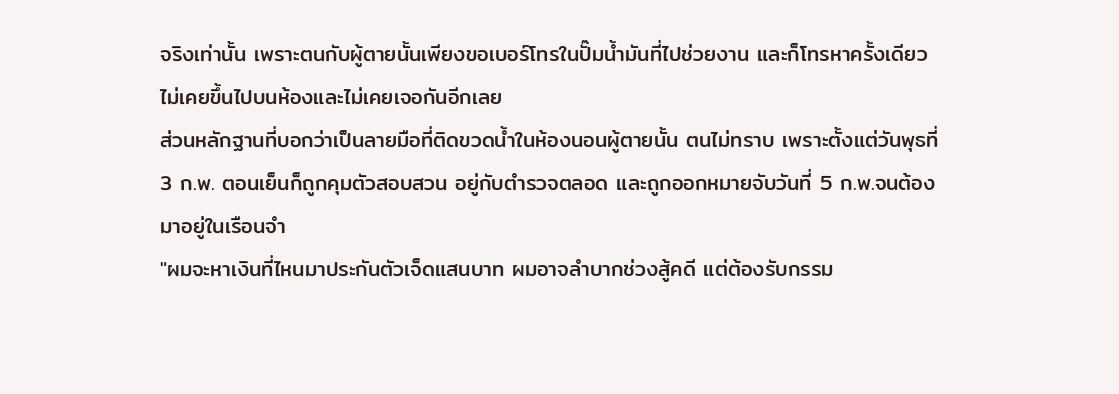จริงเท่านั้น เพราะตนกับผู้ตายนั้นเพียงขอเบอร์โทรในปั๊มน้ำมันที่ไปช่วยงาน และก็โทรหาครั้งเดียว ไม่เคยขึ้นไปบนห้องและไม่เคยเจอกันอีกเลย
ส่วนหลักฐานที่บอกว่าเป็นลายมือที่ติดขวดน้ำในห้องนอนผู้ตายนั้น ตนไม่ทราบ เพราะตั้งแต่วันพุธที่ 3 ก.พ. ตอนเย็นก็ถูกคุมตัวสอบสวน อยู่กับตำรวจตลอด และถูกออกหมายจับวันที่ 5 ก.พ.จนต้องมาอยู่ในเรือนจำ
"ผมจะหาเงินที่ไหนมาประกันตัวเจ็ดแสนบาท ผมอาจลำบากช่วงสู้คดี แต่ต้องรับกรรม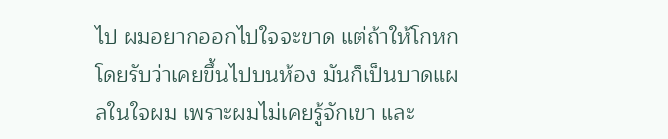ไป ผมอยากออกไปใจจะขาด แต่ถ้าให้โกหกโดยรับว่าเคยขึ้นไปบนห้อง มันก็เป็นบาดแผลในใจผม เพราะผมไม่เคยรู้จักเขา และ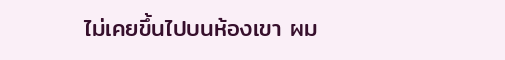ไม่เคยขึ้นไปบนห้องเขา ผม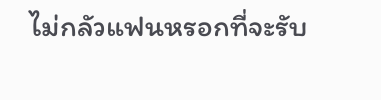ไม่กลัวแฟนหรอกที่จะรับ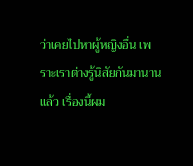ว่าเคยไปหาผู้หญิงอื่น เพราะเราต่างรู้นิสัยกันมานานแล้ว เรื่องนี้ผม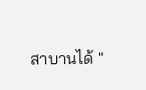สาบานได้ "